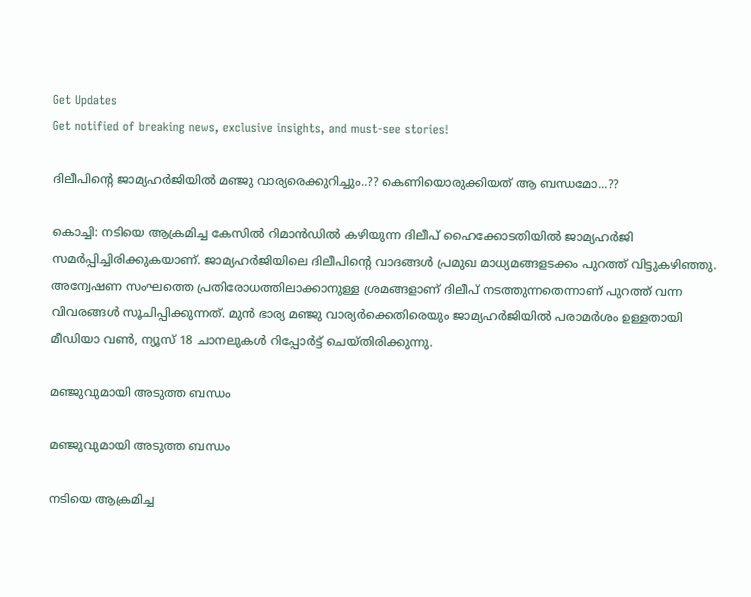Get Updates
Get notified of breaking news, exclusive insights, and must-see stories!

ദിലീപിന്റെ ജാമ്യഹർജിയിൽ മഞ്ജു വാര്യരെക്കുറിച്ചും..?? കെണിയൊരുക്കിയത് ആ ബന്ധമോ...??

കൊച്ചി: നടിയെ ആക്രമിച്ച കേസില്‍ റിമാന്‍ഡില്‍ കഴിയുന്ന ദിലീപ് ഹൈക്കോടതിയില്‍ ജാമ്യഹര്‍ജി സമര്‍പ്പിച്ചിരിക്കുകയാണ്. ജാമ്യഹര്‍ജിയിലെ ദിലീപിന്റെ വാദങ്ങള്‍ പ്രമുഖ മാധ്യമങ്ങളടക്കം പുറത്ത് വിട്ടുകഴിഞ്ഞു. അന്വേഷണ സംഘത്തെ പ്രതിരോധത്തിലാക്കാനുള്ള ശ്രമങ്ങളാണ് ദിലീപ് നടത്തുന്നതെന്നാണ് പുറത്ത് വന്ന വിവരങ്ങള്‍ സൂചിപ്പിക്കുന്നത്. മുന്‍ ഭാര്യ മഞ്ജു വാര്യര്‍ക്കെതിരെയും ജാമ്യഹര്‍ജിയില്‍ പരാമര്‍ശം ഉള്ളതായി മീഡിയാ വണ്‍, ന്യൂസ് 18 ചാനലുകള്‍ റിപ്പോര്‍ട്ട് ചെയ്തിരിക്കുന്നു.

മഞ്ജുവുമായി അടുത്ത ബന്ധം

മഞ്ജുവുമായി അടുത്ത ബന്ധം

നടിയെ ആക്രമിച്ച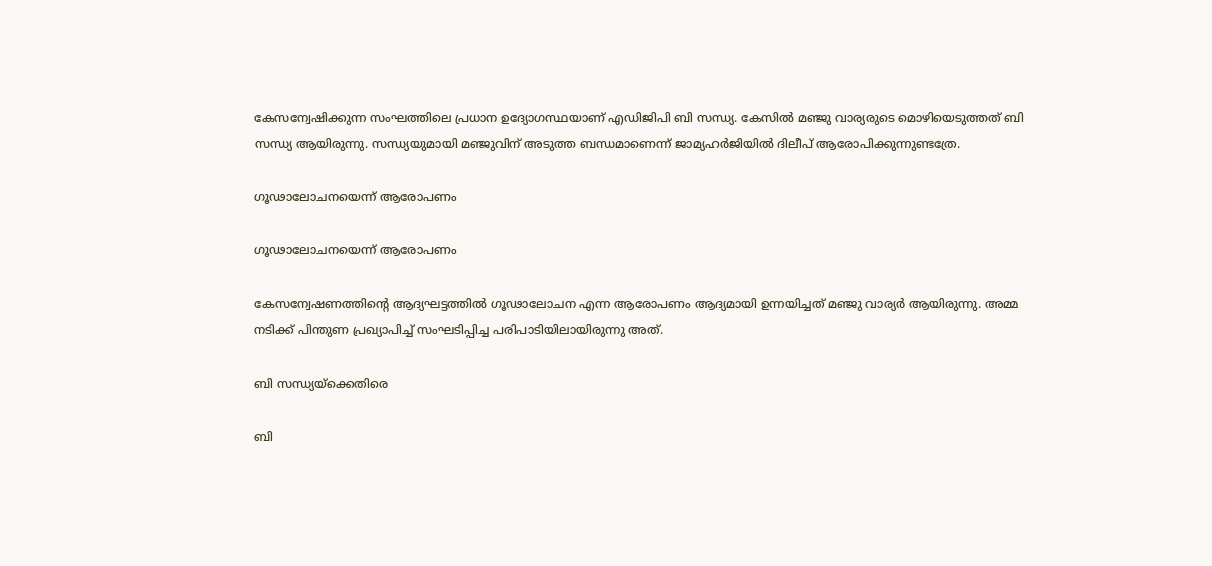കേസന്വേഷിക്കുന്ന സംഘത്തിലെ പ്രധാന ഉദ്യോഗസ്ഥയാണ് എഡിജിപി ബി സന്ധ്യ. കേസില്‍ മഞ്ജു വാര്യരുടെ മൊഴിയെടുത്തത് ബി സന്ധ്യ ആയിരുന്നു. സന്ധ്യയുമായി മഞ്ജുവിന് അടുത്ത ബന്ധമാണെന്ന് ജാമ്യഹര്‍ജിയില്‍ ദിലീപ് ആരോപിക്കുന്നുണ്ടത്രേ.

ഗൂഢാലോചനയെന്ന് ആരോപണം

ഗൂഢാലോചനയെന്ന് ആരോപണം

കേസന്വേഷണത്തിന്റെ ആദ്യഘട്ടത്തില്‍ ഗൂഢാലോചന എന്ന ആരോപണം ആദ്യമായി ഉന്നയിച്ചത് മഞ്ജു വാര്യര്‍ ആയിരുന്നു. അമ്മ നടിക്ക് പിന്തുണ പ്രഖ്യാപിച്ച് സംഘടിപ്പിച്ച പരിപാടിയിലായിരുന്നു അത്.

ബി സന്ധ്യയ്ക്കെതിരെ

ബി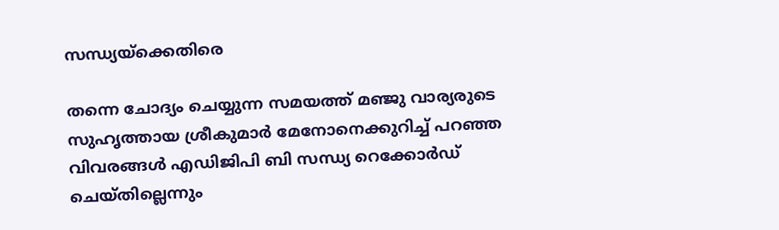സന്ധ്യയ്ക്കെതിരെ

തന്നെ ചോദ്യം ചെയ്യുന്ന സമയത്ത് മഞ്ജു വാര്യരുടെ സുഹൃത്തായ ശ്രീകുമാര്‍ മേനോനെക്കുറിച്ച് പറഞ്ഞ വിവരങ്ങള്‍ എഡിജിപി ബി സന്ധ്യ റെക്കോര്‍ഡ് ചെയ്തില്ലെന്നും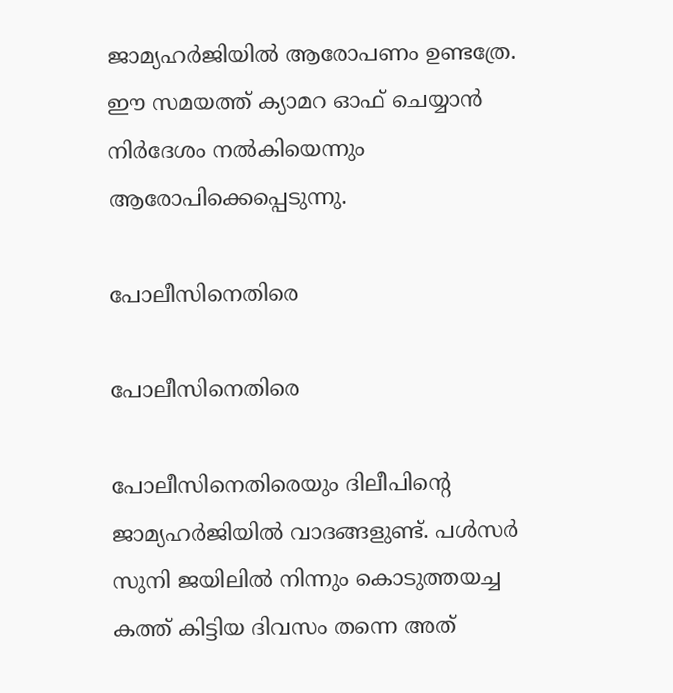ജാമ്യഹര്‍ജിയില്‍ ആരോപണം ഉണ്ടത്രേ. ഈ സമയത്ത് ക്യാമറ ഓഫ് ചെയ്യാന്‍ നിര്‍ദേശം നല്‍കിയെന്നും ആരോപിക്കെപ്പെടുന്നു.

പോലീസിനെതിരെ

പോലീസിനെതിരെ

പോലീസിനെതിരെയും ദിലീപിന്റെ ജാമ്യഹര്‍ജിയില്‍ വാദങ്ങളുണ്ട്. പള്‍സര്‍ സുനി ജയിലില്‍ നിന്നും കൊടുത്തയച്ച കത്ത് കിട്ടിയ ദിവസം തന്നെ അത്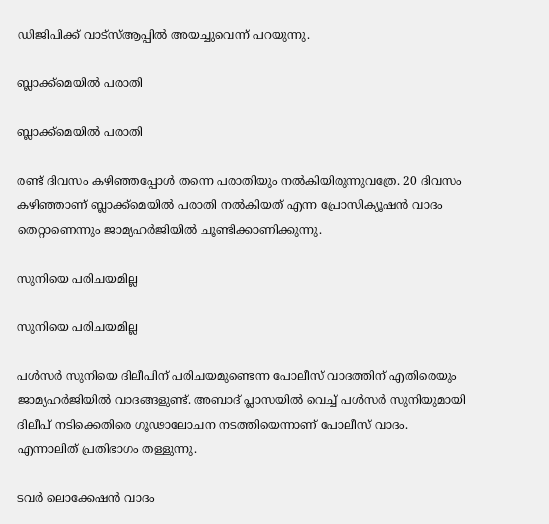ഡിജിപിക്ക് വാട്‌സ്ആപ്പില്‍ അയച്ചുവെന്ന് പറയുന്നു.

ബ്ലാക്ക്‌മെയില്‍ പരാതി

ബ്ലാക്ക്‌മെയില്‍ പരാതി

രണ്ട് ദിവസം കഴിഞ്ഞപ്പോള്‍ തന്നെ പരാതിയും നല്‍കിയിരുന്നുവത്രേ. 20 ദിവസം കഴിഞ്ഞാണ് ബ്ലാക്ക്‌മെയില്‍ പരാതി നല്‍കിയത് എന്ന പ്രോസിക്യൂഷന്‍ വാദം തെറ്റാണെന്നും ജാമ്യഹര്‍ജിയില്‍ ചൂണ്ടിക്കാണിക്കുന്നു.

സുനിയെ പരിചയമില്ല

സുനിയെ പരിചയമില്ല

പള്‍സര്‍ സുനിയെ ദിലീപിന് പരിചയമുണ്ടെന്ന പോലീസ് വാദത്തിന് എതിരെയും ജാമ്യഹര്‍ജിയില്‍ വാദങ്ങളുണ്ട്. അബാദ് പ്ലാസയില്‍ വെച്ച് പള്‍സര്‍ സുനിയുമായി ദിലീപ് നടിക്കെതിരെ ഗൂഢാലോചന നടത്തിയെന്നാണ് പോലീസ് വാദം. എന്നാലിത് പ്രതിഭാഗം തള്ളുന്നു.

ടവർ ലൊക്കേഷൻ വാദം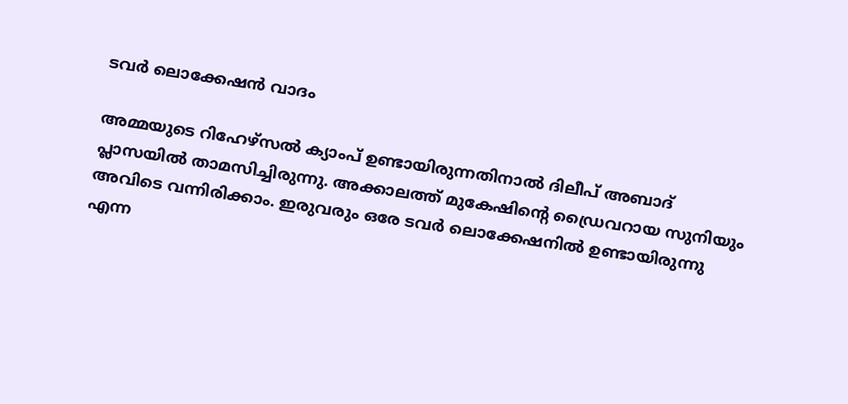ടവർ ലൊക്കേഷൻ വാദം

അമ്മയുടെ റിഹേഴ്‌സല്‍ ക്യാംപ് ഉണ്ടായിരുന്നതിനാല്‍ ദിലീപ് അബാദ് പ്ലാസയില്‍ താമസിച്ചിരുന്നു. അക്കാലത്ത് മുകേഷിന്റെ ഡ്രൈവറായ സുനിയും അവിടെ വന്നിരിക്കാം. ഇരുവരും ഒരേ ടവര്‍ ലൊക്കേഷനില്‍ ഉണ്ടായിരുന്നു എന്ന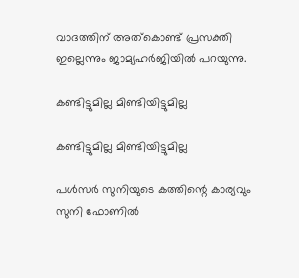വാദത്തിന് അത്‌കൊണ്ട് പ്രസക്തി ഇല്ലെന്നും ജാമ്യഹര്‍ജിയില്‍ പറയുന്നു.

കണ്ടിട്ടുമില്ല മിണ്ടിയിട്ടുമില്ല

കണ്ടിട്ടുമില്ല മിണ്ടിയിട്ടുമില്ല

പള്‍സര്‍ സുനിയുടെ കത്തിന്റെ കാര്യവും സുനി ഫോണില്‍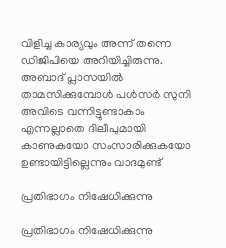വിളിച്ച കാര്യവും അന്ന് തന്നെ ഡിജിപിയെ അറിയിച്ചിരുന്നു. അബാദ് പ്ലാസയില്‍ താമസിക്കുമ്പോള്‍ പള്‍സര്‍ സുനി അവിടെ വന്നിട്ടുണ്ടാകാം എന്നല്ലാതെ ദിലീപുമായി കാണുകയോ സംസാരിക്കുകയോ ഉണ്ടായിട്ടില്ലെന്നും വാദമുണ്ട്

പ്രതിഭാഗം നിഷേധിക്കുന്നു

പ്രതിഭാഗം നിഷേധിക്കുന്നു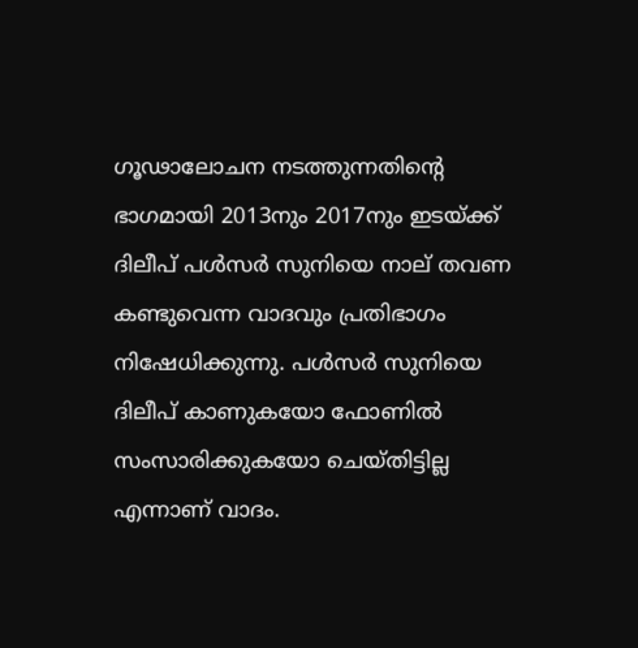ഗൂഢാലോചന നടത്തുന്നതിന്റെ ഭാഗമായി 2013നും 2017നും ഇടയ്ക്ക് ദിലീപ് പള്‍സര്‍ സുനിയെ നാല് തവണ കണ്ടുവെന്ന വാദവും പ്രതിഭാഗം നിഷേധിക്കുന്നു. പള്‍സര്‍ സുനിയെ ദിലീപ് കാണുകയോ ഫോണില്‍ സംസാരിക്കുകയോ ചെയ്തിട്ടില്ല എന്നാണ് വാദം.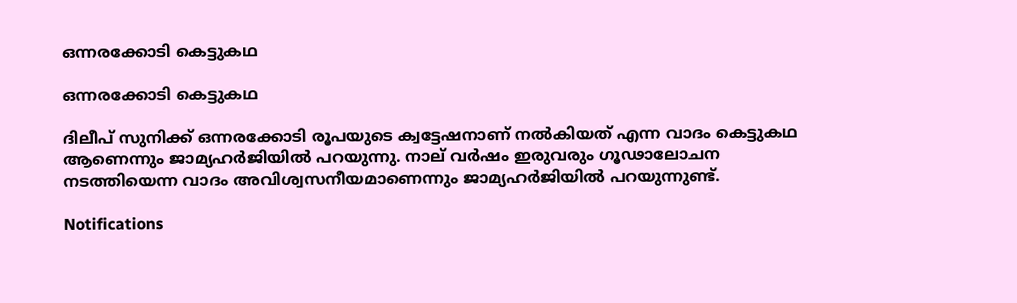ഒന്നരക്കോടി കെട്ടുകഥ

ഒന്നരക്കോടി കെട്ടുകഥ

ദിലീപ് സുനിക്ക് ഒന്നരക്കോടി രൂപയുടെ ക്വട്ടേഷനാണ് നല്‍കിയത് എന്ന വാദം കെട്ടുകഥ ആണെന്നും ജാമ്യഹര്‍ജിയില്‍ പറയുന്നു. നാല് വര്‍ഷം ഇരുവരും ഗൂഢാലോചന നടത്തിയെന്ന വാദം അവിശ്വസനീയമാണെന്നും ജാമ്യഹര്‍ജിയില്‍ പറയുന്നുണ്ട്.

Notifications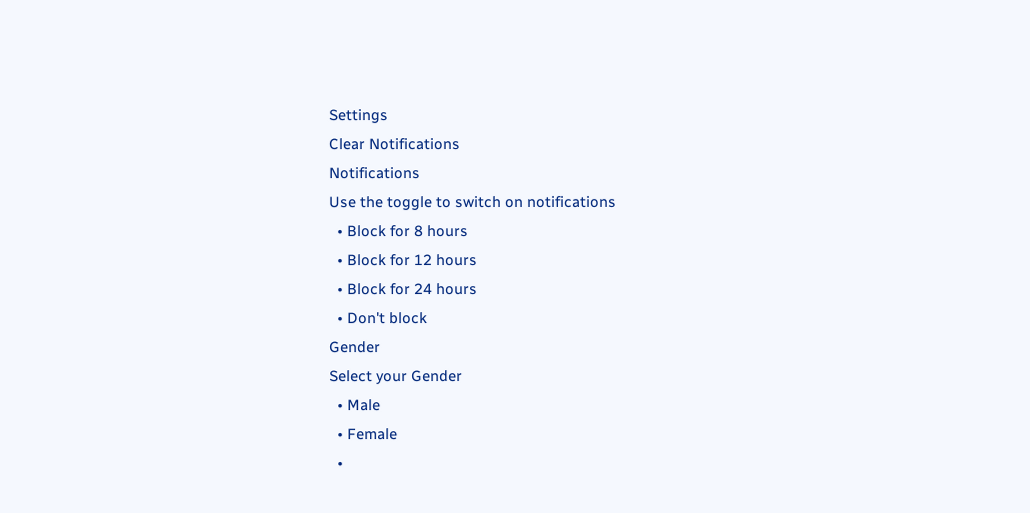Settings
Clear Notifications
Notifications
Use the toggle to switch on notifications
  • Block for 8 hours
  • Block for 12 hours
  • Block for 24 hours
  • Don't block
Gender
Select your Gender
  • Male
  • Female
  •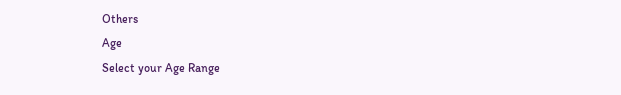Others
Age
Select your Age Range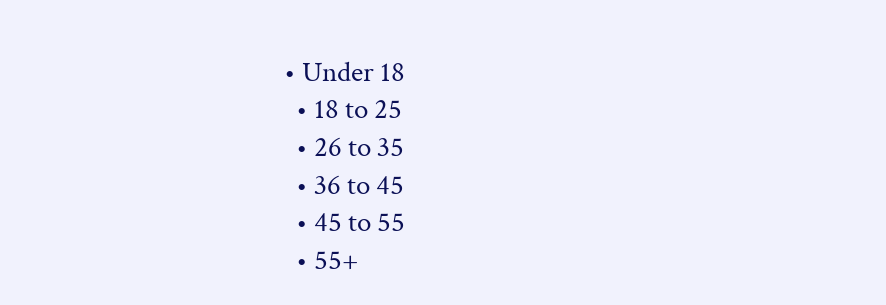• Under 18
  • 18 to 25
  • 26 to 35
  • 36 to 45
  • 45 to 55
  • 55+